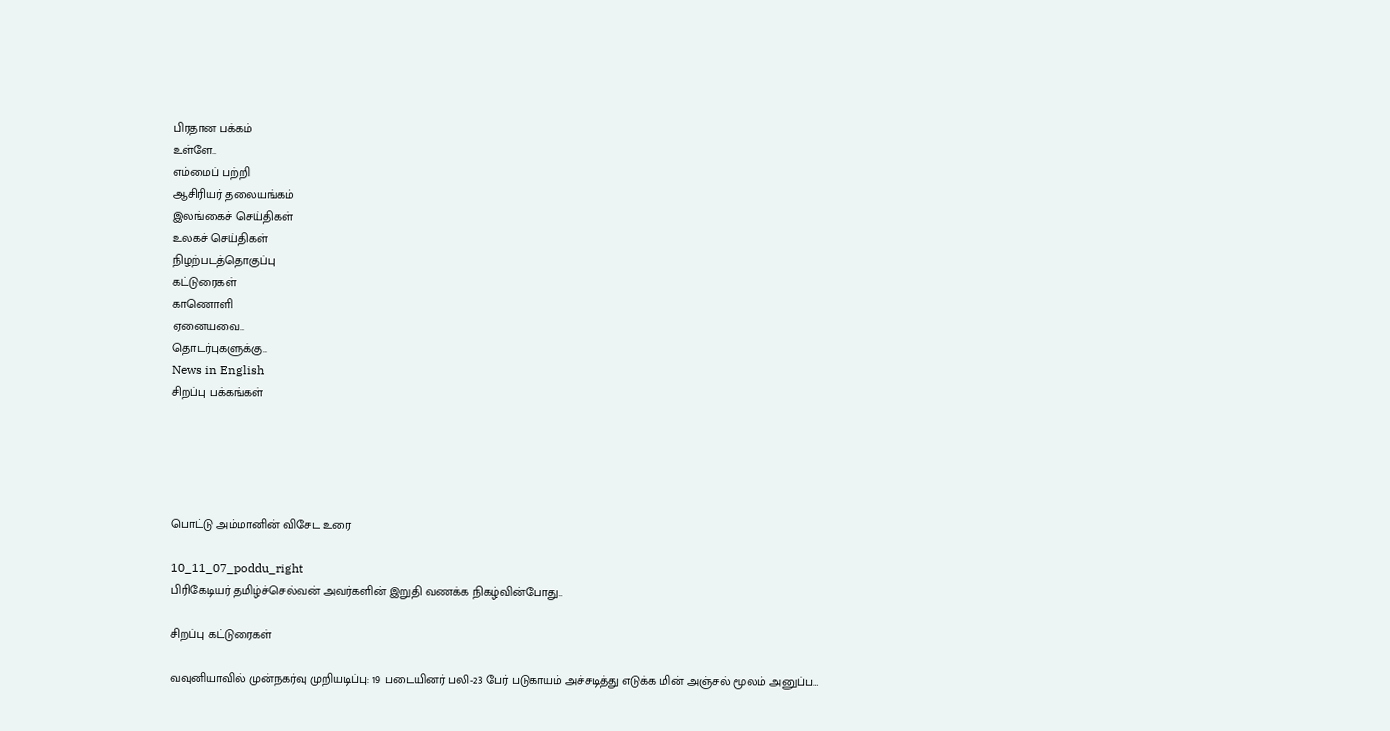பிரதான பக்கம்
உள்ளே..
எம்மைப் பற்றி
ஆசிரியர் தலையங்கம்
இலங்கைச் செய்திகள்
உலகச் செய்திகள்
நிழற்படத்தொகுப்பு
கட்டுரைகள்
காணொளி
ஏனையவை..
தொடர்புகளுக்கு..
News in English
சிறப்பு பக்கங்கள்





பொட்டு அம்மானின் விசேட உரை

10_11_07_poddu_right
பிரிகேடியர் தமிழ்ச்செல்வன் அவர்களின் இறுதி வணக்க நிகழ்வின்போது..

சிறப்பு கட்டுரைகள்

வவுனியாவில் முன்நகர்வு முறியடிப்பு: 19 படையினர் பலி-23 பேர் படுகாயம் அச்சடித்து எடுக்க மின் அஞ்சல் மூலம் அனுப்ப…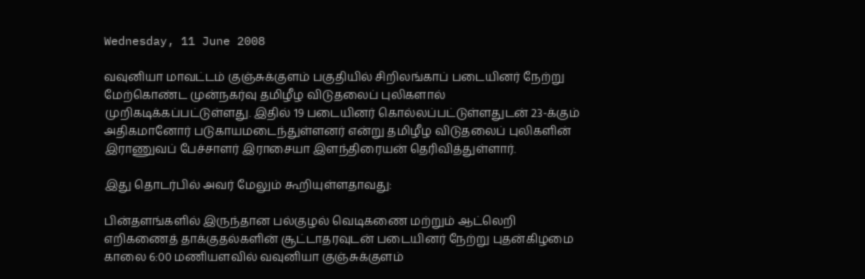Wednesday, 11 June 2008

வவுனியா மாவட்டம் குஞ்சுக்குளம் பகுதியில் சிறிலங்காப் படையினர் நேற்று மேற்கொண்ட முன்நகர்வு தமிழீழ விடுதலைப் புலிகளால் முறிகடிக்கப்பட்டுள்ளது. இதில் 19 படையினர் கொல்லப்பட்டுள்ளதுடன் 23-க்கும் அதிகமானோர் படுகாயமடைந்துள்ளனர் என்று தமிழீழ விடுதலைப் புலிகளின் இராணுவப் பேச்சாளர் இராசையா இளந்திரையன் தெரிவித்துள்ளார்.

இது தொடர்பில் அவர் மேலும் கூறியுள்ளதாவது:

பின்தளங்களில் இருந்தான பல்குழல் வெடிகணை மற்றும் ஆட்லெறி எறிகணைத் தாக்குதல்களின் சூட்டாதரவுடன் படையினர் நேற்று புதன்கிழமை காலை 6:00 மணியளவில் வவுனியா குஞ்சுக்குளம்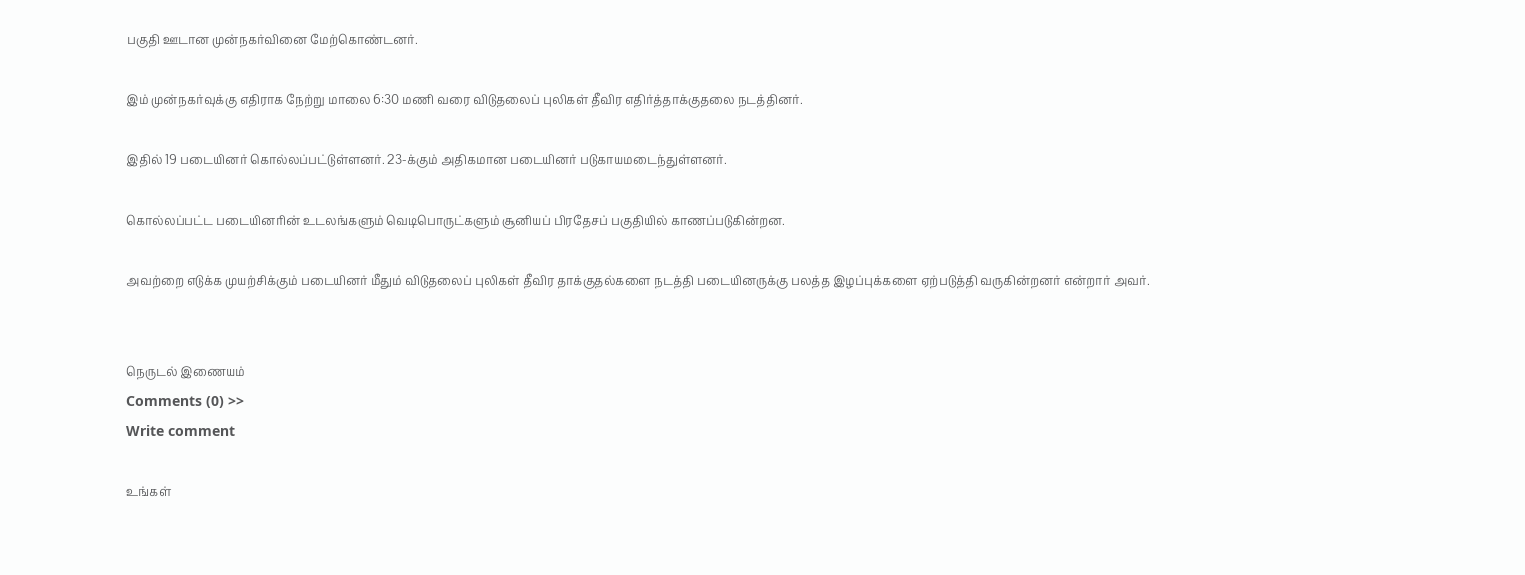பகுதி ஊடான முன்நகர்வினை மேற்கொண்டனர்.

இம் முன்நகர்வுக்கு எதிராக நேற்று மாலை 6:30 மணி வரை விடுதலைப் புலிகள் தீவிர எதிர்த்தாக்குதலை நடத்தினர்.

இதில் 19 படையினர் கொல்லப்பட்டுள்ளனர். 23-க்கும் அதிகமான படையினர் படுகாயமடைந்துள்ளனர்.

கொல்லப்பட்ட படையினரின் உடலங்களும் வெடிபொருட்களும் சூனியப் பிரதேசப் பகுதியில் காணப்படுகின்றன.

அவற்றை எடுக்க முயற்சிக்கும் படையினர் மீதும் விடுதலைப் புலிகள் தீவிர தாக்குதல்களை நடத்தி படையினருக்கு பலத்த இழப்புக்களை ஏற்படுத்தி வருகின்றனர் என்றார் அவர்.


நெருடல் இணையம்
Comments (0) >>
Write comment

உங்கள்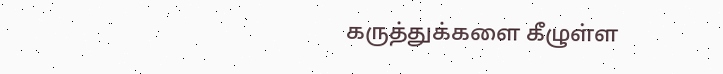கருத்துக்களை கீழுள்ள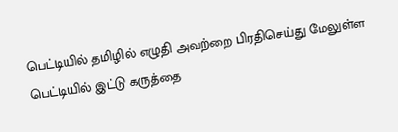பெட்டியில் தமிழில் எழுதி அவற்றை பிரதிசெய்து மேலுள்ள பெட்டியில் இட்டு கருத்தை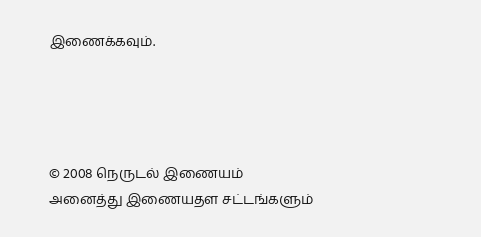இணைக்கவும்.




© 2008 நெருடல் இணையம்
அனைத்து இணையதள சட்டங்களும்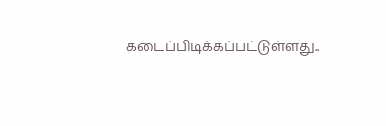கடைப்பிடிக்கப்பட்டுள்ளது..